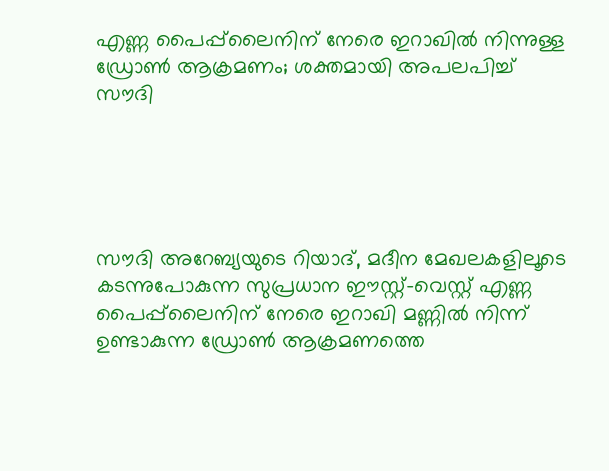എണ്ണ പൈപ്പ്‌ലൈനിന് നേരെ ഇറാഖിൽ നിന്നുള്ള ഡ്രോൺ ആക്രമണം‍; ശക്തമായി അപലപിച്ച് സൗദി





സൗദി അറേബ്യയുടെ റിയാദ്, മദീന മേഖലകളിലൂടെ കടന്നുപോകുന്ന സുപ്രധാന ഈസ്റ്റ്-വെസ്റ്റ് എണ്ണ പൈപ്പ്‌ലൈനിന് നേരെ ഇറാഖി മണ്ണിൽ നിന്ന് ഉണ്ടാകുന്ന ഡ്രോൺ ആക്രമണത്തെ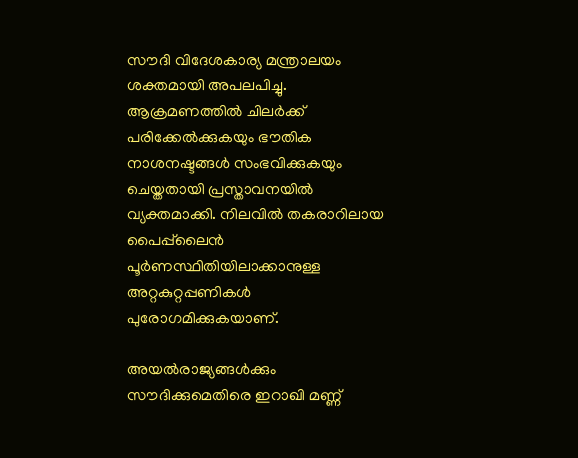സൗദി വിദേശകാര്യ മന്ത്രാലയം ശക്തമായി അപലപിച്ചു. ആക്രമണത്തിൽ ചിലർക്ക് പരിക്കേൽക്കുകയും ഭൗതിക നാശനഷ്ടങ്ങൾ സംഭവിക്കുകയും ചെയ്തതായി പ്രസ്താവനയിൽ വ്യക്തമാക്കി. നിലവിൽ തകരാറിലായ പൈപ്പ്‌ലൈൻ പൂർണസ്ഥിതിയിലാക്കാനുള്ള അറ്റകുറ്റപ്പണികൾ പുരോഗമിക്കുകയാണ്.

അയൽരാജ്യങ്ങൾക്കും സൗദിക്കുമെതിരെ ഇറാഖി മണ്ണ്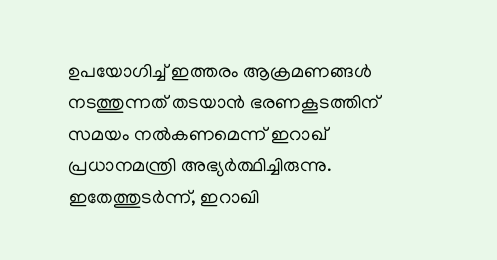ഉപയോഗിച്ച് ഇത്തരം ആക്രമണങ്ങൾ നടത്തുന്നത് തടയാൻ ഭരണകൂടത്തിന് സമയം നൽകണമെന്ന് ഇറാഖ് പ്രധാനമന്ത്രി അഭ്യർത്ഥിച്ചിരുന്നു. ഇതേത്തുടർന്ന്, ഇറാഖി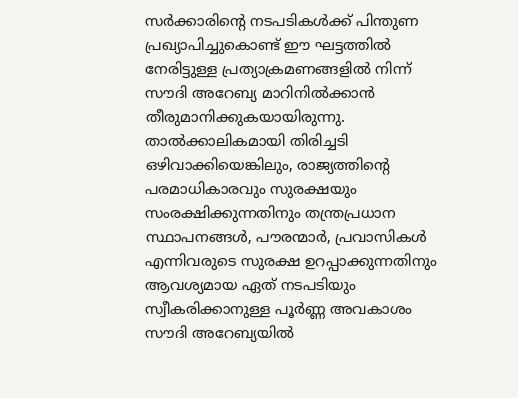സർക്കാരിന്റെ നടപടികൾക്ക് പിന്തുണ പ്രഖ്യാപിച്ചുകൊണ്ട് ഈ ഘട്ടത്തിൽ നേരിട്ടുള്ള പ്രത്യാക്രമണങ്ങളിൽ നിന്ന് സൗദി അറേബ്യ മാറിനിൽക്കാൻ തീരുമാനിക്കുകയായിരുന്നു. താൽക്കാലികമായി തിരിച്ചടി ഒഴിവാക്കിയെങ്കിലും, രാജ്യത്തിന്റെ പരമാധികാരവും സുരക്ഷയും സംരക്ഷിക്കുന്നതിനും തന്ത്രപ്രധാന സ്ഥാപനങ്ങൾ, പൗരന്മാർ, പ്രവാസികൾ എന്നിവരുടെ സുരക്ഷ ഉറപ്പാക്കുന്നതിനും ആവശ്യമായ ഏത് നടപടിയും സ്വീകരിക്കാനുള്ള പൂർണ്ണ അവകാശം സൗദി അറേബ്യയിൽ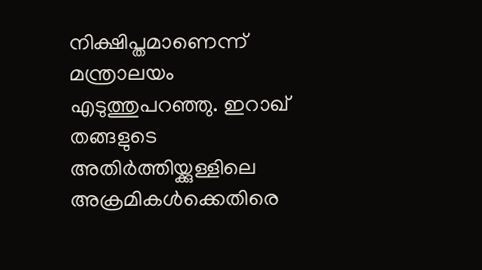നിക്ഷിപ്തമാണെന്ന് മന്ത്രാലയം എടുത്തുപറഞ്ഞു. ഇറാഖ് തങ്ങളുടെ അതിർത്തിയ്ക്കുള്ളിലെ അക്രമികൾക്കെതിരെ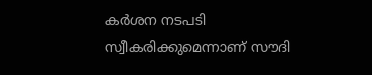കർശന നടപടി സ്വീകരിക്കുമെന്നാണ് സൗദി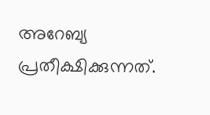അറേബ്യ പ്രതീക്ഷിക്കുന്നത്.